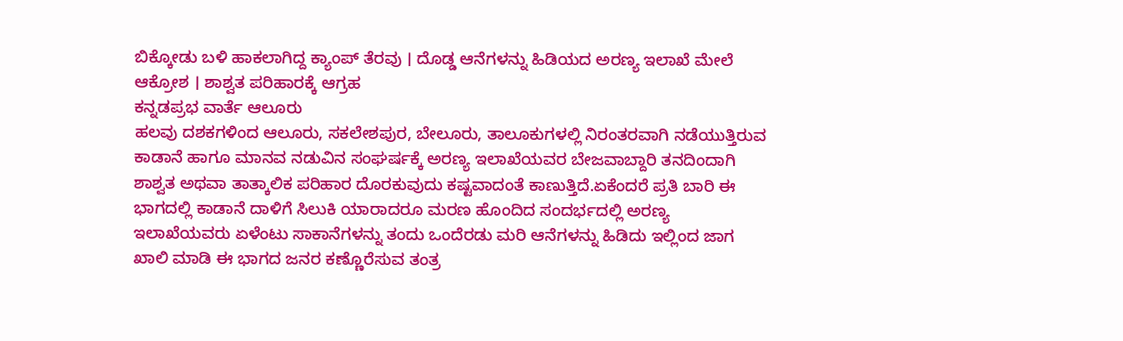ಬಿಕ್ಕೋಡು ಬಳಿ ಹಾಕಲಾಗಿದ್ದ ಕ್ಯಾಂಪ್ ತೆರವು । ದೊಡ್ಡ ಆನೆಗಳನ್ನು ಹಿಡಿಯದ ಅರಣ್ಯ ಇಲಾಖೆ ಮೇಲೆ ಆಕ್ರೋಶ । ಶಾಶ್ವತ ಪರಿಹಾರಕ್ಕೆ ಆಗ್ರಹ
ಕನ್ನಡಪ್ರಭ ವಾರ್ತೆ ಆಲೂರು
ಹಲವು ದಶಕಗಳಿಂದ ಆಲೂರು, ಸಕಲೇಶಪುರ, ಬೇಲೂರು, ತಾಲೂಕುಗಳಲ್ಲಿ ನಿರಂತರವಾಗಿ ನಡೆಯುತ್ತಿರುವ ಕಾಡಾನೆ ಹಾಗೂ ಮಾನವ ನಡುವಿನ ಸಂಘರ್ಷಕ್ಕೆ ಅರಣ್ಯ ಇಲಾಖೆಯವರ ಬೇಜವಾಬ್ದಾರಿ ತನದಿಂದಾಗಿ ಶಾಶ್ವತ ಅಥವಾ ತಾತ್ಕಾಲಿಕ ಪರಿಹಾರ ದೊರಕುವುದು ಕಷ್ಟವಾದಂತೆ ಕಾಣುತ್ತಿದೆ.ಏಕೆಂದರೆ ಪ್ರತಿ ಬಾರಿ ಈ ಭಾಗದಲ್ಲಿ ಕಾಡಾನೆ ದಾಳಿಗೆ ಸಿಲುಕಿ ಯಾರಾದರೂ ಮರಣ ಹೊಂದಿದ ಸಂದರ್ಭದಲ್ಲಿ ಅರಣ್ಯ ಇಲಾಖೆಯವರು ಏಳೆಂಟು ಸಾಕಾನೆಗಳನ್ನು ತಂದು ಒಂದೆರಡು ಮರಿ ಆನೆಗಳನ್ನು ಹಿಡಿದು ಇಲ್ಲಿಂದ ಜಾಗ ಖಾಲಿ ಮಾಡಿ ಈ ಭಾಗದ ಜನರ ಕಣ್ಣೊರೆಸುವ ತಂತ್ರ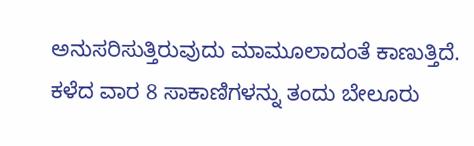ಅನುಸರಿಸುತ್ತಿರುವುದು ಮಾಮೂಲಾದಂತೆ ಕಾಣುತ್ತಿದೆ.
ಕಳೆದ ವಾರ 8 ಸಾಕಾಣಿಗಳನ್ನು ತಂದು ಬೇಲೂರು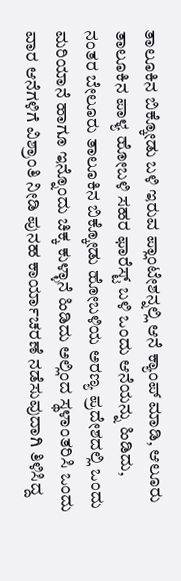ತಾಲೂಕಿನ ಬಿಕ್ಕೋಡು ಬಳಿ ಇರುವ ಪ್ಲಾಂಟೇಶನ್ನಲ್ಲಿ ಆನೆ ಕ್ಯಾಂಪ್ ಮಾಡಿ, ಆಲೂರು ತಾಲೂಕಿನ ಪಾಳ್ಯ ಹೋಬಳಿ ಸಹರ ಫಾರೆಸ್ಟ್ ಬಳಿ ಒಂದು ಆನೆಯನ್ನು ಹಿಡಿದು, ನಂತರ ಬೇಲೂರು ತಾಲೂಕಿನ ಬಿಕ್ಕೋಡು ಹೋಬಳಿಯ ಅರಣ್ಯ ಪ್ರದೇಶದಲ್ಲಿ ಒಂದು ಮರಿಯಾನೆ ಹಾಗೂ ಇನ್ನೊಂದು ಚಿಕ್ಕ ಕುಳ್ಳಾನೆ ಹಿಡಿದು ಅಲ್ಲಿಂದ ಸ್ಥಳಾಂತರಿಸಿ ಒಂದು ವಾರ ಆನೆಗಳಿಗೆ ವಿಶ್ರಾಂತಿ ನೀಡಿ ಪುನಹ ಕಾರ್ಯಾಚರಣೆ ನಡೆಸುವುದಾಗಿ ತಿಳಿಸಿದ್ದ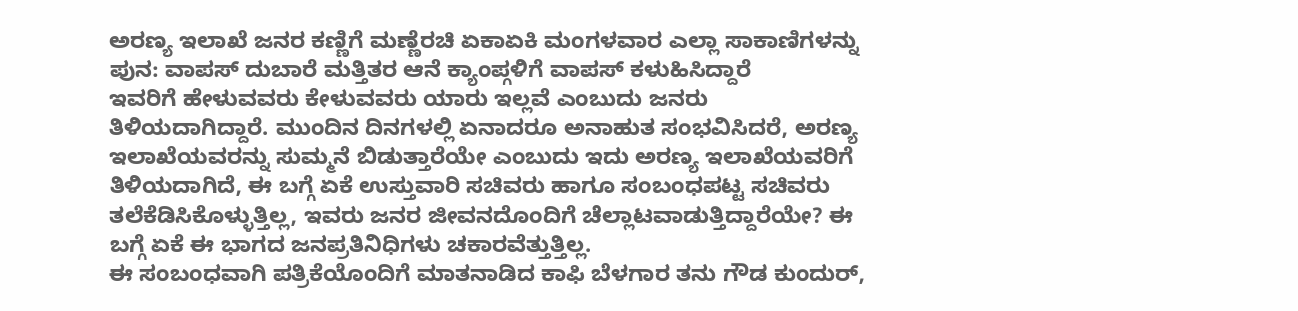ಅರಣ್ಯ ಇಲಾಖೆ ಜನರ ಕಣ್ಣಿಗೆ ಮಣ್ಣೆರಚಿ ಏಕಾಏಕಿ ಮಂಗಳವಾರ ಎಲ್ಲಾ ಸಾಕಾಣಿಗಳನ್ನು ಪುನ: ವಾಪಸ್ ದುಬಾರೆ ಮತ್ತಿತರ ಆನೆ ಕ್ಯಾಂಪ್ಗಳಿಗೆ ವಾಪಸ್ ಕಳುಹಿಸಿದ್ದಾರೆ
ಇವರಿಗೆ ಹೇಳುವವರು ಕೇಳುವವರು ಯಾರು ಇಲ್ಲವೆ ಎಂಬುದು ಜನರು ತಿಳಿಯದಾಗಿದ್ದಾರೆ. ಮುಂದಿನ ದಿನಗಳಲ್ಲಿ ಏನಾದರೂ ಅನಾಹುತ ಸಂಭವಿಸಿದರೆ, ಅರಣ್ಯ ಇಲಾಖೆಯವರನ್ನು ಸುಮ್ಮನೆ ಬಿಡುತ್ತಾರೆಯೇ ಎಂಬುದು ಇದು ಅರಣ್ಯ ಇಲಾಖೆಯವರಿಗೆ ತಿಳಿಯದಾಗಿದೆ, ಈ ಬಗ್ಗೆ ಏಕೆ ಉಸ್ತುವಾರಿ ಸಚಿವರು ಹಾಗೂ ಸಂಬಂಧಪಟ್ಟ ಸಚಿವರು ತಲೆಕೆಡಿಸಿಕೊಳ್ಳುತ್ತಿಲ್ಲ, ಇವರು ಜನರ ಜೀವನದೊಂದಿಗೆ ಚೆಲ್ಲಾಟವಾಡುತ್ತಿದ್ದಾರೆಯೇ? ಈ ಬಗ್ಗೆ ಏಕೆ ಈ ಭಾಗದ ಜನಪ್ರತಿನಿಧಿಗಳು ಚಕಾರವೆತ್ತುತ್ತಿಲ್ಲ.
ಈ ಸಂಬಂಧವಾಗಿ ಪತ್ರಿಕೆಯೊಂದಿಗೆ ಮಾತನಾಡಿದ ಕಾಫಿ ಬೆಳಗಾರ ತನು ಗೌಡ ಕುಂದುರ್,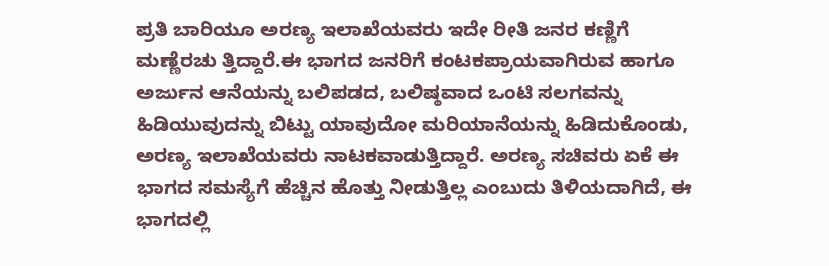ಪ್ರತಿ ಬಾರಿಯೂ ಅರಣ್ಯ ಇಲಾಖೆಯವರು ಇದೇ ರೀತಿ ಜನರ ಕಣ್ಣಿಗೆ ಮಣ್ಣೆರಚು ತ್ತಿದ್ದಾರೆ.ಈ ಭಾಗದ ಜನರಿಗೆ ಕಂಟಕಪ್ರಾಯವಾಗಿರುವ ಹಾಗೂ ಅರ್ಜುನ ಆನೆಯನ್ನು ಬಲಿಪಡದ, ಬಲಿಷ್ಠವಾದ ಒಂಟಿ ಸಲಗವನ್ನು ಹಿಡಿಯುವುದನ್ನು ಬಿಟ್ಟು ಯಾವುದೋ ಮರಿಯಾನೆಯನ್ನು ಹಿಡಿದುಕೊಂಡು, ಅರಣ್ಯ ಇಲಾಖೆಯವರು ನಾಟಕವಾಡುತ್ತಿದ್ದಾರೆ. ಅರಣ್ಯ ಸಚಿವರು ಏಕೆ ಈ ಭಾಗದ ಸಮಸ್ಯೆಗೆ ಹೆಚ್ಚಿನ ಹೊತ್ತು ನೀಡುತ್ತಿಲ್ಲ ಎಂಬುದು ತಿಳಿಯದಾಗಿದೆ, ಈ ಭಾಗದಲ್ಲಿ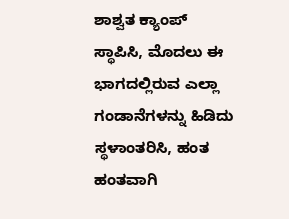ಶಾಶ್ವತ ಕ್ಯಾಂಪ್ ಸ್ಥಾಪಿಸಿ, ಮೊದಲು ಈ ಭಾಗದಲ್ಲಿರುವ ಎಲ್ಲಾ ಗಂಡಾನೆಗಳನ್ನು ಹಿಡಿದು ಸ್ಥಳಾಂತರಿಸಿ, ಹಂತ ಹಂತವಾಗಿ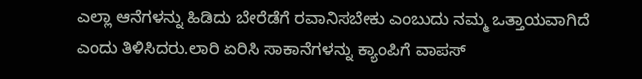ಎಲ್ಲಾ ಆನೆಗಳನ್ನು ಹಿಡಿದು ಬೇರೆಡೆಗೆ ರವಾನಿಸಬೇಕು ಎಂಬುದು ನಮ್ಮ ಒತ್ತಾಯವಾಗಿದೆ ಎಂದು ತಿಳಿಸಿದರು.ಲಾರಿ ಏರಿಸಿ ಸಾಕಾನೆಗಳನ್ನು ಕ್ಯಾಂಪಿಗೆ ವಾಪಸ್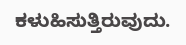ಕಳುಹಿಸುತ್ತಿರುವುದು.